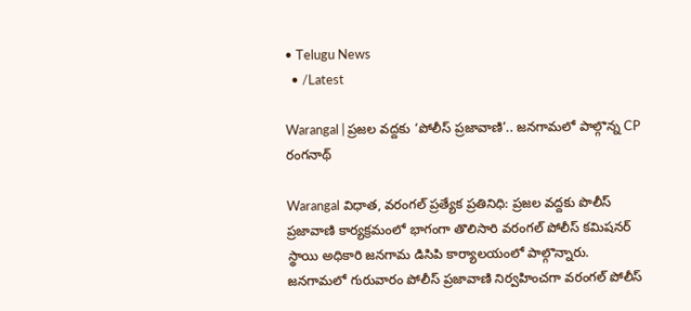• Telugu News
  • /Latest

Warangal | ప్రజల వద్దకు ‘పోలీస్ ప్రజావాణి’.. జనగామలో పాల్గొన్న CP రంగనాథ్

Warangal విధాత, వరంగల్ ప్రత్యేక ప్రతినిధి: ప్రజల వద్దకు పొలీస్ ప్రజావాణి కార్యక్రమంలో భాగంగా తొలిసారి వరంగల్ పోలీస్ కమిషనర్ స్థాయి అధికారి జనగామ డిసిపి కార్యాలయంలో పాల్గొన్నారు. జనగామలో గురువారం పోలీస్ ప్రజావాణి నిర్వహించగా వరంగల్ పోలీస్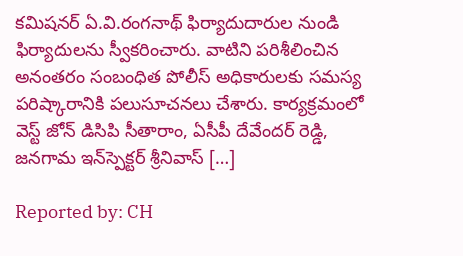కమిషనర్ ఏ.వి.రంగనాథ్ ఫిర్యాదుదారుల నుండి ఫిర్యాదులను స్వీకరించారు. వాటిని పరిశీలించిన అనంతరం సంబంధిత పోలీస్ అధికారులకు సమస్య పరిష్కారానికి పలుసూచనలు చేశారు. కార్యక్రమంలో వెస్ట్ జోన్ డిసిపి సీతారాం, ఏసీపీ దేవేందర్ రెడ్డి, జనగామ ఇన్‌స్పెక్టర్ శ్రీనివాస్ […]

Reported by: CH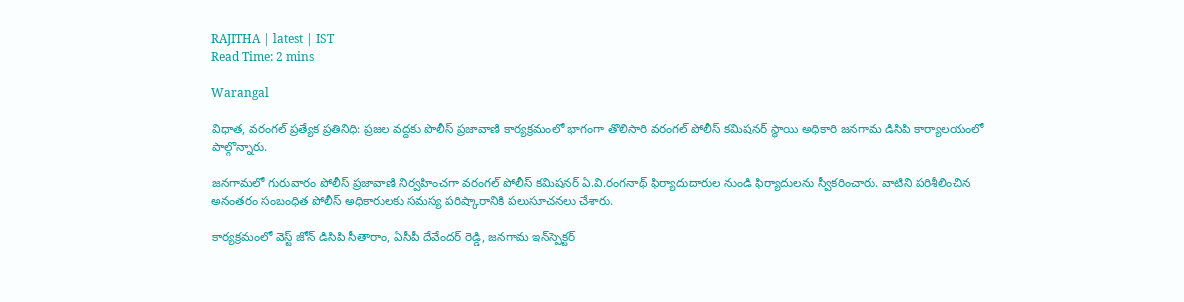RAJITHA | latest | IST
Read Time: 2 mins

Warangal

విధాత, వరంగల్ ప్రత్యేక ప్రతినిధి: ప్రజల వద్దకు పొలీస్ ప్రజావాణి కార్యక్రమంలో భాగంగా తొలిసారి వరంగల్ పోలీస్ కమిషనర్ స్థాయి అధికారి జనగామ డిసిపి కార్యాలయంలో పాల్గొన్నారు.

జనగామలో గురువారం పోలీస్ ప్రజావాణి నిర్వహించగా వరంగల్ పోలీస్ కమిషనర్ ఏ.వి.రంగనాథ్ ఫిర్యాదుదారుల నుండి ఫిర్యాదులను స్వీకరించారు. వాటిని పరిశీలించిన అనంతరం సంబంధిత పోలీస్ అధికారులకు సమస్య పరిష్కారానికి పలుసూచనలు చేశారు.

కార్యక్రమంలో వెస్ట్ జోన్ డిసిపి సీతారాం, ఏసీపీ దేవేందర్ రెడ్డి, జనగామ ఇన్‌స్పెక్టర్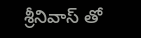శ్రీనివాస్ తో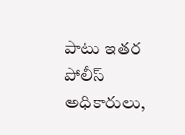పాటు ఇతర పోలీస్ అధికారులు,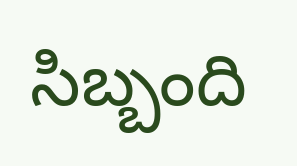సిబ్బంది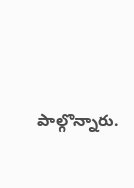పాల్గొన్నారు.